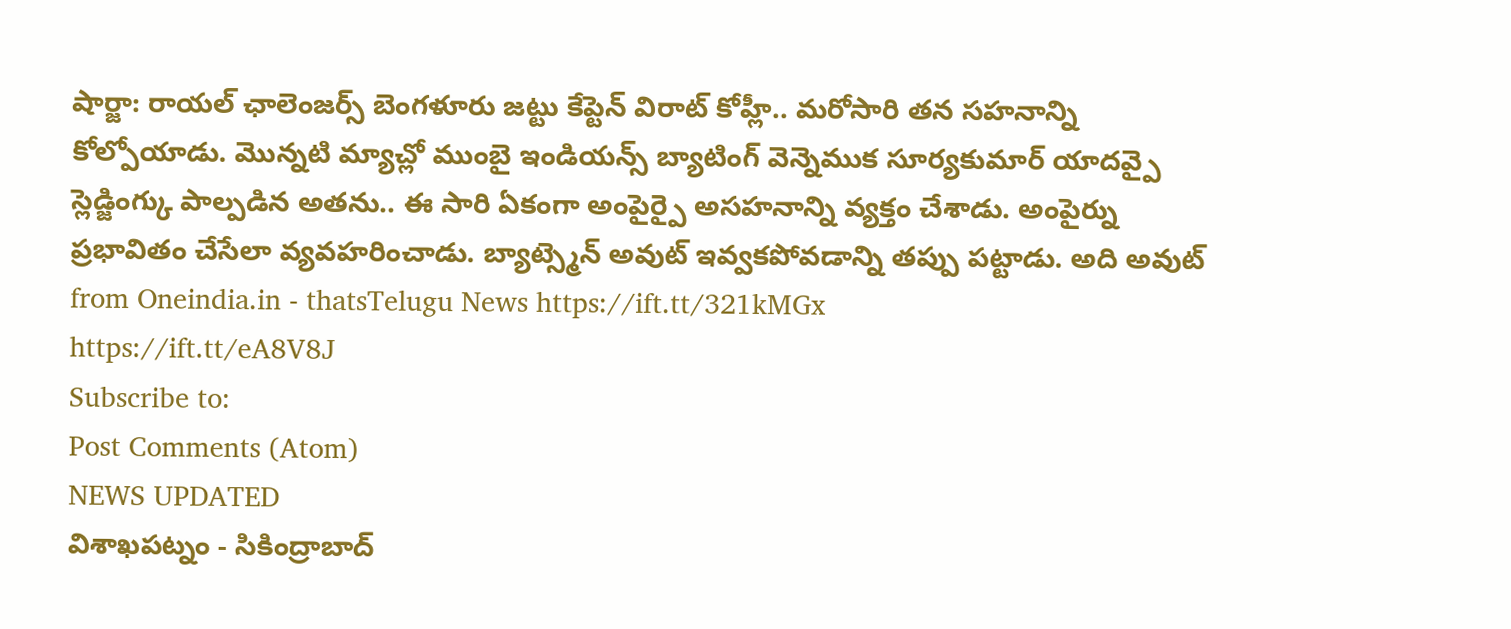షార్జా: రాయల్ ఛాలెంజర్స్ బెంగళూరు జట్టు కేప్టెన్ విరాట్ కోహ్లీ.. మరోసారి తన సహనాన్ని కోల్పోయాడు. మొన్నటి మ్యాచ్లో ముంబై ఇండియన్స్ బ్యాటింగ్ వెన్నెముక సూర్యకుమార్ యాదవ్పై స్లెడ్జింగ్కు పాల్పడిన అతను.. ఈ సారి ఏకంగా అంపైర్పై అసహనాన్ని వ్యక్తం చేశాడు. అంపైర్ను ప్రభావితం చేసేలా వ్యవహరించాడు. బ్యాట్స్మెన్ అవుట్ ఇవ్వకపోవడాన్ని తప్పు పట్టాడు. అది అవుట్
from Oneindia.in - thatsTelugu News https://ift.tt/321kMGx
https://ift.tt/eA8V8J
Subscribe to:
Post Comments (Atom)
NEWS UPDATED
విశాఖపట్నం - సికింద్రాబాద్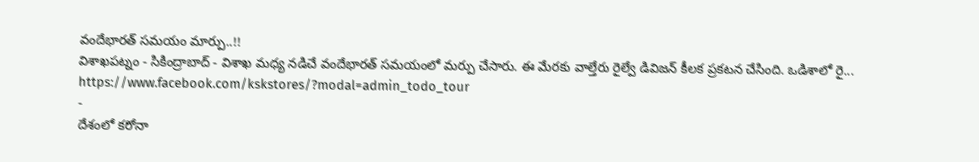వందేభారత్ సమయం మార్పు..!!
విశాఖపట్నం - సికింద్రాబాద్ - విశాఖ మధ్య నడిచే వందేభారత్ సమయంలో మర్పు చేసారు. ఈ మేరకు వాల్తేరు రైల్వే డివిజన్ కీలక ప్రకటన చేసింది. ఒడిశాలో రై...
https://www.facebook.com/kskstores/?modal=admin_todo_tour
-
దేశంలో కరోనా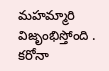మహమ్మారి విజృంభిస్తోంది . కరోనా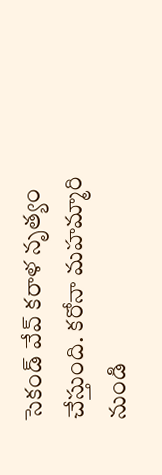సెకండ్ వేవ్ కరాళ నృత్యం చేస్తుంది. కరోనా మహమ్మారి నుండి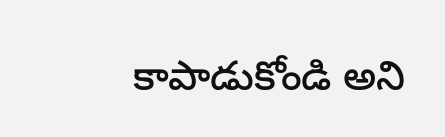కాపాడుకోండి అని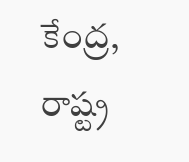కేంద్ర, రాష్ట్ర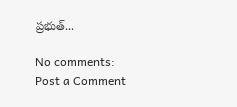ప్రభుత్...

No comments:
Post a Comment